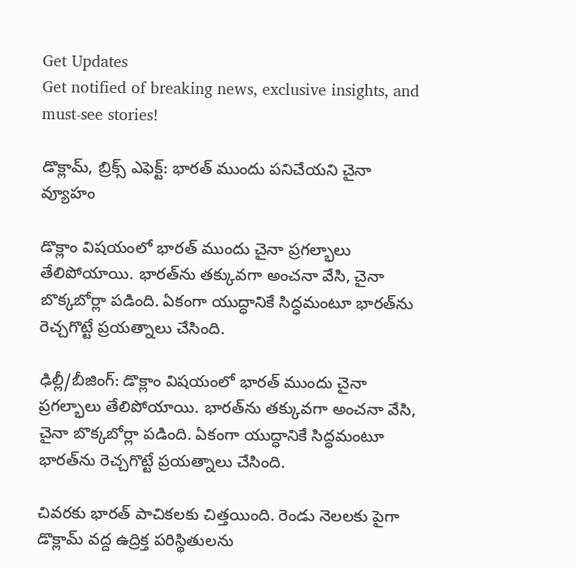Get Updates
Get notified of breaking news, exclusive insights, and must-see stories!

డొక్లామ్, బ్రిక్స్ ఎఫెక్ట్: భారత్ ముందు పనిచేయని చైనా వ్యూహం

డొక్లాం విషయంలో భారత్ ముందు చైనా ప్రగల్భాలు తేలిపోయాయి. భారత్‌ను తక్కువగా అంచనా వేసి, చైనా బొక్కబోర్లా పడింది. ఏకంగా యుద్ధానికే సిద్ధమంటూ భారత్‌ను రెచ్చగొట్టే ప్రయత్నాలు చేసింది.

ఢిల్లీ/బీజింగ్: డొక్లాం విషయంలో భారత్ ముందు చైనా ప్రగల్భాలు తేలిపోయాయి. భారత్‌ను తక్కువగా అంచనా వేసి, చైనా బొక్కబోర్లా పడింది. ఏకంగా యుద్ధానికే సిద్ధమంటూ భారత్‌ను రెచ్చగొట్టే ప్రయత్నాలు చేసింది.

చివరకు భారత్ పాచికలకు చిత్తయింది. రెండు నెలలకు పైగా డొక్లామ్ వద్ద ఉద్రిక్త పరిస్థితులను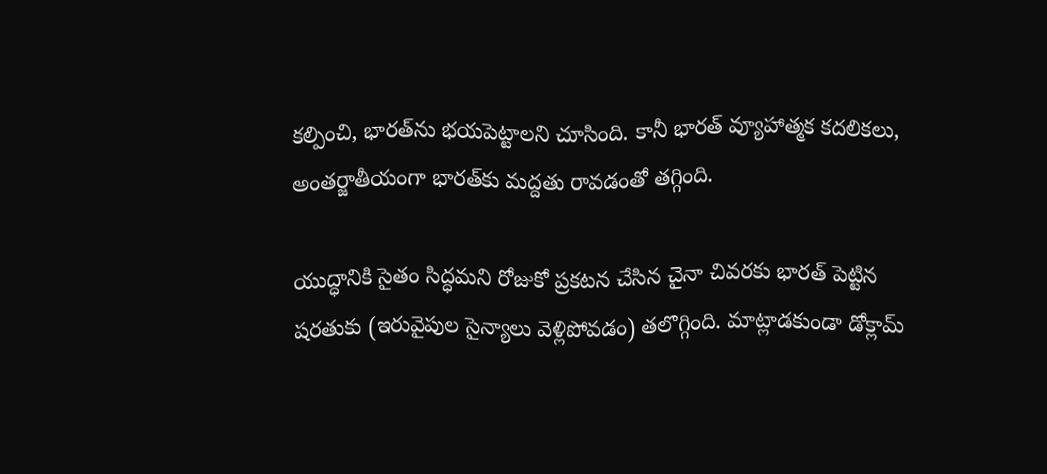కల్పించి, భారత్‌ను భయపెట్టాలని చూసింది. కానీ భారత్ వ్యూహాత్మక కదలికలు, అంతర్జాతీయంగా భారత్‌కు మద్దతు రావడంతో తగ్గింది.

యుద్ధానికి సైతం సిద్ధమని రోజుకో ప్రకటన చేసిన చైనా చివరకు భారత్ పెట్టిన షరతుకు (ఇరువైపుల సైన్యాలు వెళ్లిపోవడం) తలొగ్గింది. మాట్లాడకుండా డోక్లామ్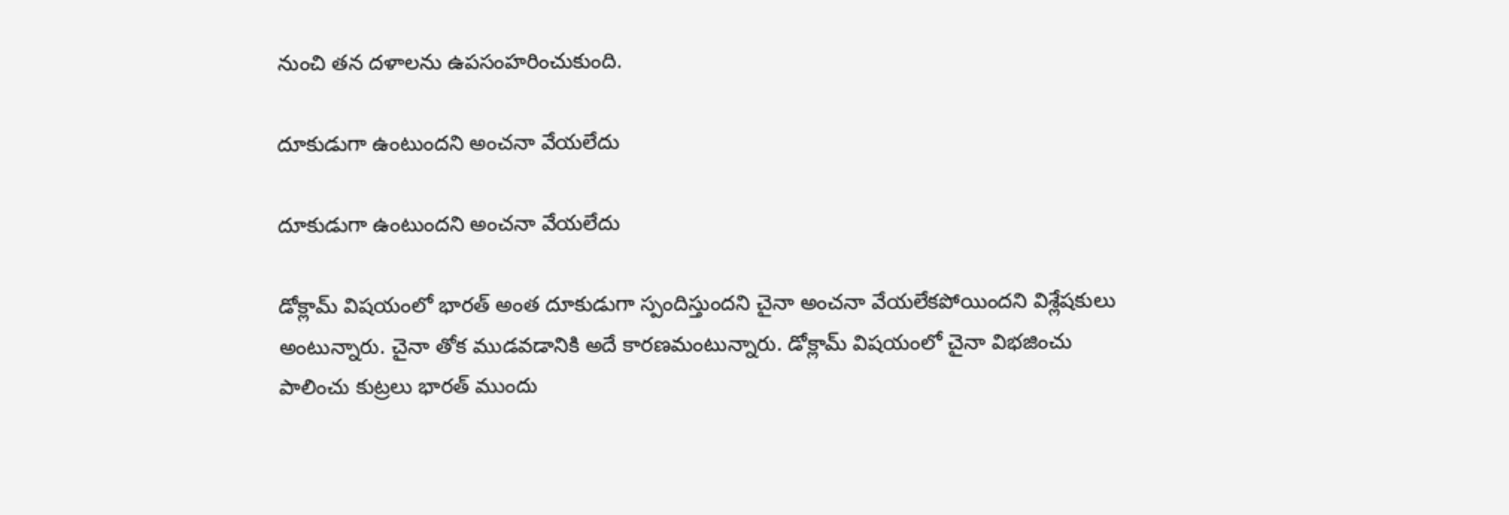నుంచి తన దళాలను ఉపసంహరించుకుంది.

దూకుడుగా ఉంటుందని అంచనా వేయలేదు

దూకుడుగా ఉంటుందని అంచనా వేయలేదు

డోక్లామ్ విషయంలో భారత్ అంత దూకుడుగా స్పందిస్తుందని చైనా అంచనా వేయలేకపోయిందని విశ్లేషకులు అంటున్నారు. చైనా తోక ముడవడానికి అదే కారణమంటున్నారు. డోక్లామ్ విషయంలో చైనా విభజించు పాలించు కుట్రలు భారత్ ముందు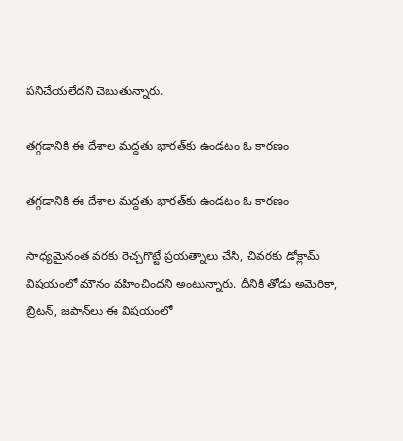పనిచేయలేదని చెబుతున్నారు.

తగ్గడానికి ఈ దేశాల మద్దతు భారత్‌కు ఉండటం ఓ కారణం

తగ్గడానికి ఈ దేశాల మద్దతు భారత్‌కు ఉండటం ఓ కారణం

సాధ్యమైనంత వరకు రెచ్చగొట్టే ప్రయత్నాలు చేసి, చివరకు డోక్లామ్ విషయంలో మౌనం వహించిందని అంటున్నారు. దీనికి తోడు అమెరికా, బ్రిటన్, జపాన్‌లు ఈ విషయంలో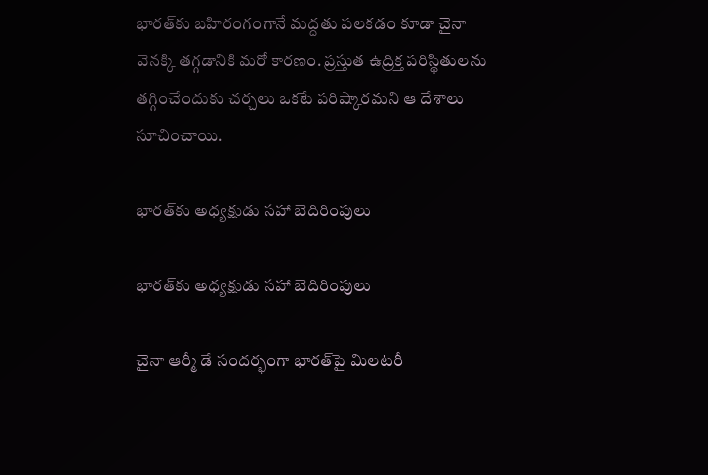భారత్‌కు బహిరంగంగానే మద్దతు పలకడం కూడా చైనా వెనక్కి తగ్గడానికి మరో కారణం. ప్రస్తుత ఉద్రిక్త పరిస్థితులను తగ్గించేందుకు చర్చలు ఒకటే పరిష్కారమని ఆ దేశాలు సూచించాయి.

భారత్‌కు అధ్యక్షుడు సహా బెదిరింపులు

భారత్‌కు అధ్యక్షుడు సహా బెదిరింపులు

చైనా ఆర్మీ డే సందర్భంగా భారత్‌పై మిలటరీ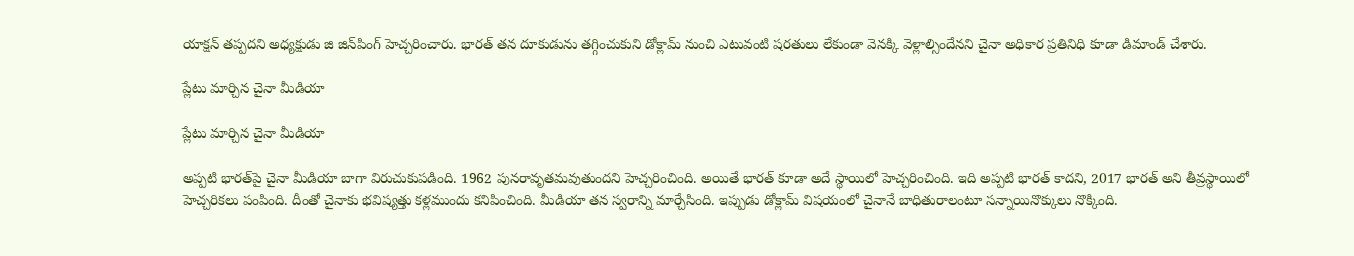యాక్షన్ తప్పదని అధ్యక్షుడు జి జిన్‌పింగ్ హెచ్చరించారు. భారత్ తన దూకుడును తగ్గించుకుని డోక్లామ్ నుంచి ఎటువంటి షరతులు లేకుండా వెనక్కి వెళ్లాల్సిందేనని చైనా అధికార ప్రతినిధి కూడా డిమాండ్ చేశారు.

ప్లేటు మార్చిన చైనా మీడియా

ప్లేటు మార్చిన చైనా మీడియా

అప్పటి భారత్‌పై చైనా మీడియా బాగా విరుచుకుపడింది. 1962 పునరావృతమవుతుందని హెచ్చరించింది. అయితే భారత్ కూడా అదే స్థాయిలో హెచ్చరించింది. ఇది అప్పటి భారత్ కాదని, 2017 భారత్ అని తీవ్రస్థాయిలో హెచ్చరికలు పంపింది. దీంతో చైనాకు భవిష్యత్తు కళ్లముందు కనిపించింది. మీడియా తన స్వరాన్ని మార్చేసింది. ఇప్పుడు డోక్లామ్ విషయంలో చైనానే బాధితురాలంటూ సన్నాయినొక్కులు నొక్కింది.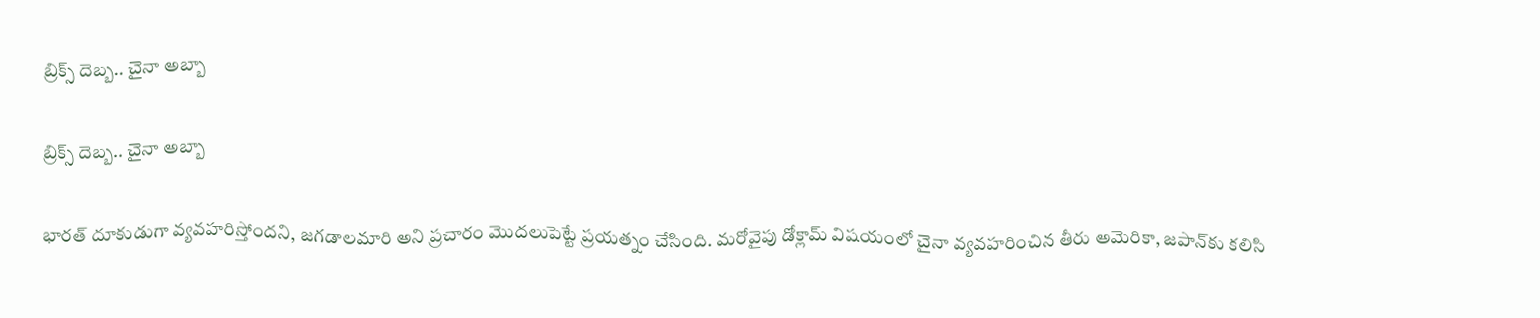బ్రిక్స్ దెబ్బ.. చైనా అబ్బా

బ్రిక్స్ దెబ్బ.. చైనా అబ్బా

భారత్ దూకుడుగా వ్యవహరిస్తోందని, జగడాలమారి అని ప్రచారం మొదలుపెట్టే ప్రయత్నం చేసింది. మరోవైపు డోక్లామ్ విషయంలో చైనా వ్యవహరించిన తీరు అమెరికా, జపాన్‌కు కలిసి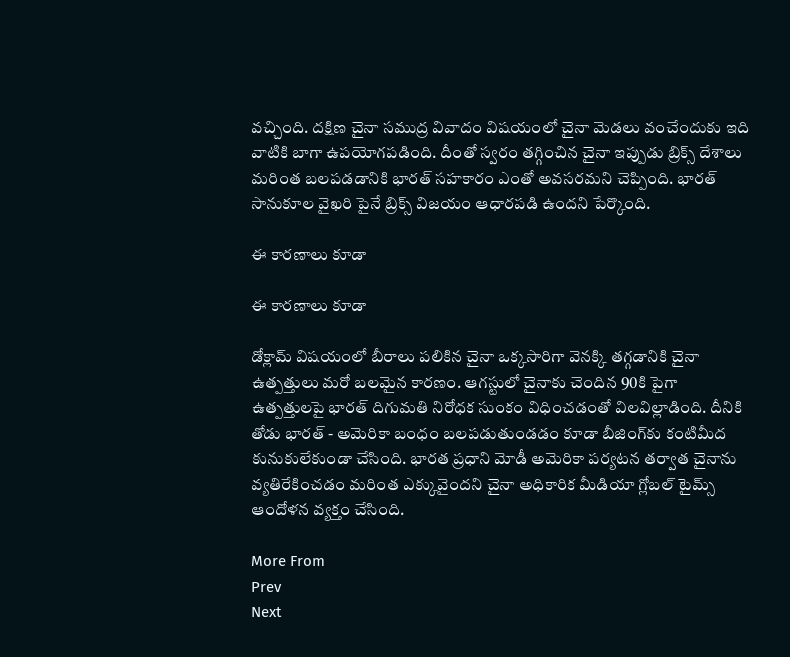వచ్చింది. దక్షిణ చైనా సముద్ర వివాదం విషయంలో చైనా మెడలు వంచేందుకు ఇది వాటికి బాగా ఉపయోగపడింది. దీంతో స్వరం తగ్గించిన చైనా ఇప్పుడు బ్రిక్స్ దేశాలు మరింత బలపడడానికి భారత్ సహకారం ఎంతో అవసరమని చెప్పింది. భారత్ సానుకూల వైఖరి పైనే బ్రిక్స్ విజయం ఆధారపడి ఉందని పేర్కొంది.

ఈ కారణాలు కూడా

ఈ కారణాలు కూడా

డోక్లామ్ విషయంలో బీరాలు పలికిన చైనా ఒక్కసారిగా వెనక్కి తగ్గడానికి చైనా ఉత్పత్తులు మరో బలమైన కారణం. ఆగస్టులో చైనాకు చెందిన 90కి పైగా ఉత్పత్తులపై భారత్ దిగుమతి నిరోధక సుంకం విధించడంతో విలవిల్లాడింది. దీనికి తోడు భారత్ - అమెరికా బంధం బలపడుతుండడం కూడా బీజింగ్‌కు కంటిమీద కునుకులేకుండా చేసింది. భారత ప్రధాని మోడీ అమెరికా పర్యటన తర్వాత చైనాను వ్యతిరేకించడం మరింత ఎక్కువైందని చైనా అధికారిక మీడియా గ్లోబల్ టైమ్స్ ఆందోళన వ్యక్తం చేసింది.

More From
Prev
Next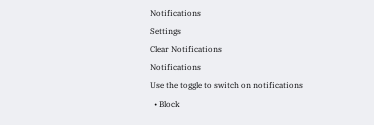Notifications
Settings
Clear Notifications
Notifications
Use the toggle to switch on notifications
  • Block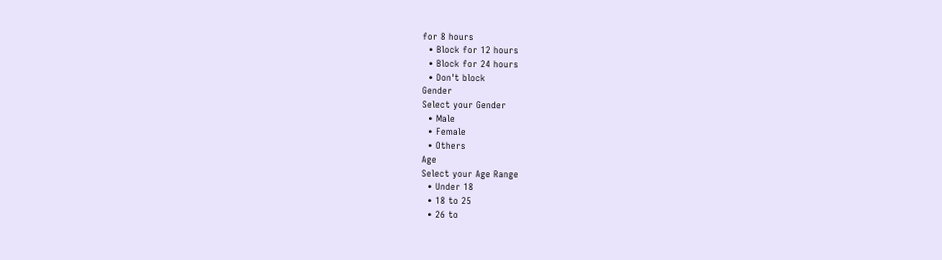for 8 hours
  • Block for 12 hours
  • Block for 24 hours
  • Don't block
Gender
Select your Gender
  • Male
  • Female
  • Others
Age
Select your Age Range
  • Under 18
  • 18 to 25
  • 26 to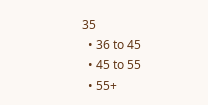35
  • 36 to 45
  • 45 to 55
  • 55+